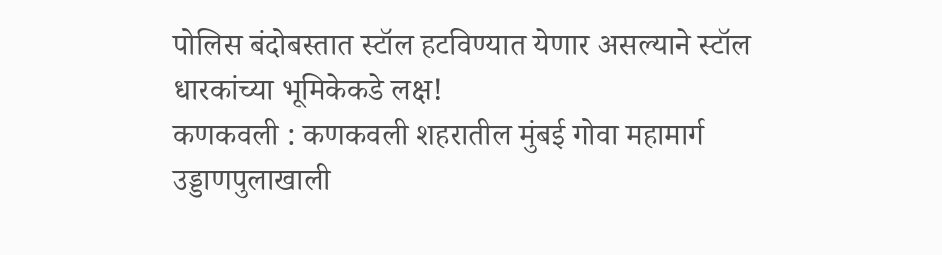पोलिस बंदोबस्तात स्टॉल हटविण्यात येणार असल्याने स्टॉल धारकांच्या भूमिकेकडे लक्ष!
कणकवली : कणकवली शहरातील मुंबई गोवा महामार्ग उड्डाणपुलाखाली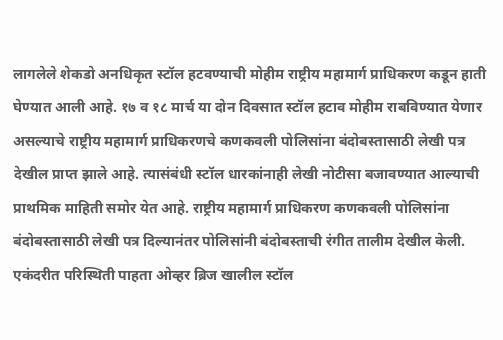लागलेले शेकडो अनधिकृत स्टॉल हटवण्याची मोहीम राष्ट्रीय महामार्ग प्राधिकरण कडून हाती घेण्यात आली आहे. १७ व १८ मार्च या दोन दिवसात स्टॉल हटाव मोहीम राबविण्यात येणार असल्याचे राष्ट्रीय महामार्ग प्राधिकरणचे कणकवली पोलिसांना बंदोबस्तासाठी लेखी पत्र देखील प्राप्त झाले आहे. त्यासंबंधी स्टॉल धारकांनाही लेखी नोटीसा बजावण्यात आल्याची प्राथमिक माहिती समोर येत आहे. राष्ट्रीय महामार्ग प्राधिकरण कणकवली पोलिसांना बंदोबस्तासाठी लेखी पत्र दिल्यानंतर पोलिसांनी बंदोबस्ताची रंगीत तालीम देखील केली.
एकंदरीत परिस्थिती पाहता ओव्हर ब्रिज खालील स्टॉल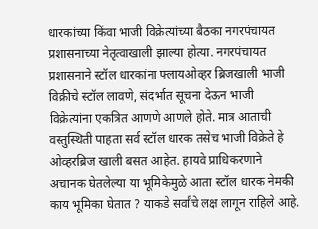धारकांच्या किंवा भाजी विक्रेत्यांच्या बैठका नगरपंचायत प्रशासनाच्या नेतृत्वाखाली झाल्या होत्या. नगरपंचायत प्रशासनाने स्टॉल धारकांना फ्लायओव्हर ब्रिजखाली भाजी विक्रीचे स्टॉल लावणे, संदर्भात सूचना देऊन भाजी विक्रेत्यांना एकत्रित आणणे आणले होते. मात्र आताची वस्तुस्थिती पाहता सर्व स्टॉल धारक तसेच भाजी विक्रेते हे ओव्हरब्रिज खाली बसत आहेत. हायवे प्राधिकरणाने अचानक घेतलेल्या या भूमिकेमुळे आता स्टॉल धारक नेमकी काय भूमिका घेतात ? याकडे सर्वांचे लक्ष लागून राहिले आहे.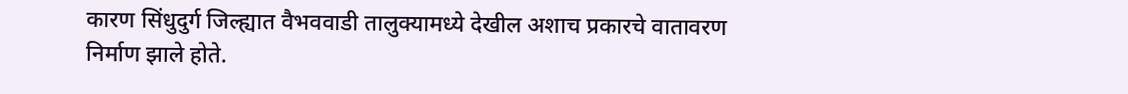कारण सिंधुदुर्ग जिल्ह्यात वैभववाडी तालुक्यामध्ये देखील अशाच प्रकारचे वातावरण निर्माण झाले होते.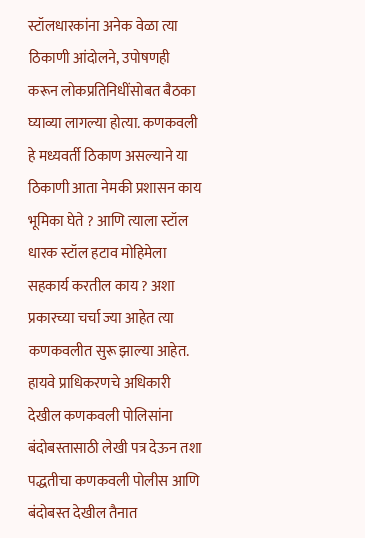स्टॉलधारकांना अनेक वेळा त्या ठिकाणी आंदोलने, उपोषणही करून लोकप्रतिनिधींसोबत बैठका घ्याव्या लागल्या होत्या. कणकवली हे मध्यवर्ती ठिकाण असल्याने या ठिकाणी आता नेमकी प्रशासन काय भूमिका घेते ? आणि त्याला स्टॉल धारक स्टॉल हटाव मोहिमेला सहकार्य करतील काय ? अशा प्रकारच्या चर्चा ज्या आहेत त्या कणकवलीत सुरू झाल्या आहेत. हायवे प्राधिकरणचे अधिकारी देखील कणकवली पोलिसांना बंदोबस्तासाठी लेखी पत्र देऊन तशा पद्धतीचा कणकवली पोलीस आणि बंदोबस्त देखील तैनात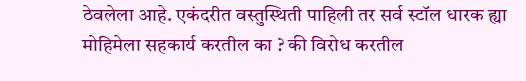ठेवलेला आहे. एकंदरीत वस्तुस्थिती पाहिली तर सर्व स्टॉल धारक ह्या मोहिमेला सहकार्य करतील का ? की विरोध करतील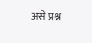असे प्रश्न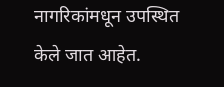नागरिकांमधून उपस्थित केले जात आहेत.